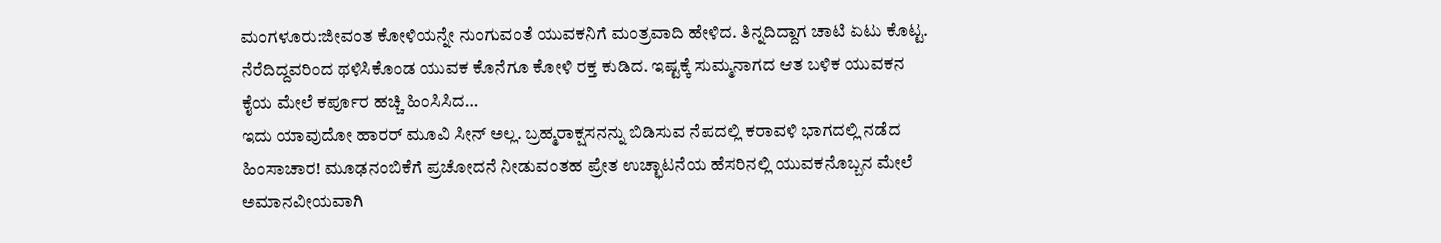ಮಂಗಳೂರು:ಜೀವಂತ ಕೋಳಿಯನ್ನೇ ನುಂಗುವಂತೆ ಯುವಕನಿಗೆ ಮಂತ್ರವಾದಿ ಹೇಳಿದ. ತಿನ್ನದಿದ್ದಾಗ ಚಾಟಿ ಏಟು ಕೊಟ್ಟ. ನೆರೆದಿದ್ದವರಿಂದ ಥಳಿಸಿಕೊಂಡ ಯುವಕ ಕೊನೆಗೂ ಕೋಳಿ ರಕ್ತ ಕುಡಿದ. ಇಷ್ಟಕ್ಕೆ ಸುಮ್ಮನಾಗದ ಆತ ಬಳಿಕ ಯುವಕನ ಕೈಯ ಮೇಲೆ ಕರ್ಪೂರ ಹಚ್ಚಿ ಹಿಂಸಿಸಿದ…
ಇದು ಯಾವುದೋ ಹಾರರ್ ಮೂವಿ ಸೀನ್ ಅಲ್ಲ. ಬ್ರಹ್ಮರಾಕ್ಷಸನನ್ನು ಬಿಡಿಸುವ ನೆಪದಲ್ಲಿ ಕರಾವಳಿ ಭಾಗದಲ್ಲಿ ನಡೆದ ಹಿಂಸಾಚಾರ! ಮೂಢನಂಬಿಕೆಗೆ ಪ್ರಚೋದನೆ ನೀಡುವಂತಹ ಪ್ರೇತ ಉಚ್ಛಾಟನೆಯ ಹೆಸರಿನಲ್ಲಿ ಯುವಕನೊಬ್ಬನ ಮೇಲೆ ಅಮಾನವೀಯವಾಗಿ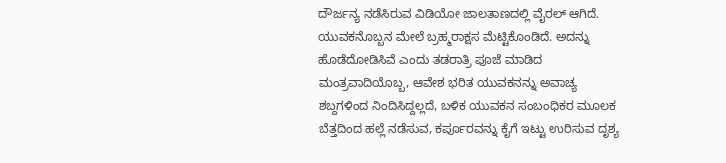ದೌರ್ಜನ್ಯ ನಡೆಸಿರುವ ವಿಡಿಯೋ ಜಾಲತಾಣದಲ್ಲಿ ವೈರಲ್ ಆಗಿದೆ.
ಯುವಕನೊಬ್ಬನ ಮೇಲೆ ಬ್ರಹ್ಮರಾಕ್ಷಸ ಮೆಟ್ಟಿಕೊಂಡಿದೆ. ಅದನ್ನು ಹೊಡೆದೋಡಿಸಿವೆ ಎಂದು ತಡರಾತ್ರಿ ಪೂಜೆ ಮಾಡಿದ ಮಂತ್ರವಾದಿಯೊಬ್ಬ, ಆವೇಶ ಭರಿತ ಯುವಕನನ್ನು ಅವಾಚ್ಯ ಶಬ್ದಗಳಿಂದ ನಿಂದಿಸಿದ್ದಲ್ಲದೆ, ಬಳಿಕ ಯುವಕನ ಸಂಬಂಧಿಕರ ಮೂಲಕ ಬೆತ್ತದಿಂದ ಹಲ್ಲೆ ನಡೆಸುವ, ಕರ್ಪೂರವನ್ನು ಕೈಗೆ ಇಟ್ಟು ಉರಿಸುವ ದೃಶ್ಯ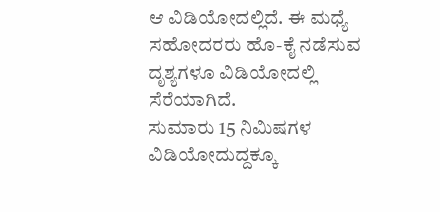ಆ ವಿಡಿಯೋದಲ್ಲಿದೆ. ಈ ಮಧ್ಯೆ ಸಹೋದರರು ಹೊ-ಕೈ ನಡೆಸುವ ದೃಶ್ಯಗಳೂ ವಿಡಿಯೋದಲ್ಲಿ ಸೆರೆಯಾಗಿದೆ.
ಸುಮಾರು 15 ನಿಮಿಷಗಳ ವಿಡಿಯೋದುದ್ದಕ್ಕೂ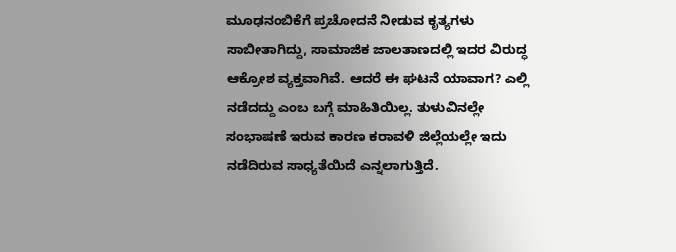ಮೂಢನಂಬಿಕೆಗೆ ಪ್ರಚೋದನೆ ನೀಡುವ ಕೃತ್ಯಗಳು ಸಾಬೀತಾಗಿದ್ದು, ಸಾಮಾಜಿಕ ಜಾಲತಾಣದಲ್ಲಿ ಇದರ ವಿರುದ್ಧ ಆಕ್ರೋಶ ವ್ಯಕ್ತವಾಗಿವೆ. ಆದರೆ ಈ ಘಟನೆ ಯಾವಾಗ? ಎಲ್ಲಿ ನಡೆದದ್ದು ಎಂಬ ಬಗ್ಗೆ ಮಾಹಿತಿಯಿಲ್ಲ. ತುಳುವಿನಲ್ಲೇ ಸಂಭಾಷಣೆ ಇರುವ ಕಾರಣ ಕರಾವಳಿ ಜಿಲ್ಲೆಯಲ್ಲೇ ಇದು ನಡೆದಿರುವ ಸಾಧ್ಯತೆಯಿದೆ ಎನ್ನಲಾಗುತ್ತಿದೆ.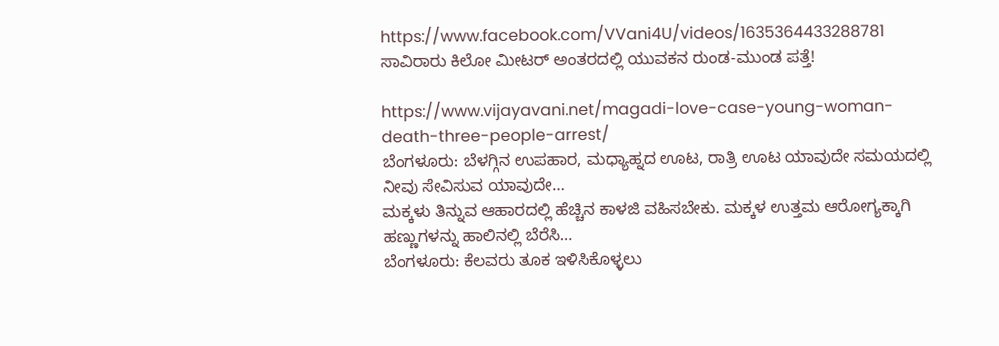https://www.facebook.com/VVani4U/videos/1635364433288781
ಸಾವಿರಾರು ಕಿಲೋ ಮೀಟರ್ ಅಂತರದಲ್ಲಿ ಯುವಕನ ರುಂಡ-ಮುಂಡ ಪತ್ತೆ!

https://www.vijayavani.net/magadi-love-case-young-woman-death-three-people-arrest/
ಬೆಂಗಳೂರು: ಬೆಳಗ್ಗಿನ ಉಪಹಾರ, ಮಧ್ಯಾಹ್ನದ ಊಟ, ರಾತ್ರಿ ಊಟ ಯಾವುದೇ ಸಮಯದಲ್ಲಿ ನೀವು ಸೇವಿಸುವ ಯಾವುದೇ…
ಮಕ್ಕಳು ತಿನ್ನುವ ಆಹಾರದಲ್ಲಿ ಹೆಚ್ಚಿನ ಕಾಳಜಿ ವಹಿಸಬೇಕು. ಮಕ್ಕಳ ಉತ್ತಮ ಆರೋಗ್ಯಕ್ಕಾಗಿ ಹಣ್ಣುಗಳನ್ನು ಹಾಲಿನಲ್ಲಿ ಬೆರೆಸಿ…
ಬೆಂಗಳೂರು: ಕೆಲವರು ತೂಕ ಇಳಿಸಿಕೊಳ್ಳಲು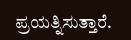ಪ್ರಯತ್ನಿಸುತ್ತಾರೆ.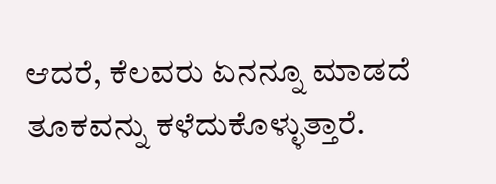ಆದರೆ, ಕೆಲವರು ಏನನ್ನೂ ಮಾಡದೆ ತೂಕವನ್ನು ಕಳೆದುಕೊಳ್ಳುತ್ತಾರೆ.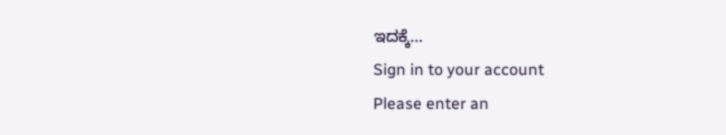ಇದಕ್ಕೆ…
Sign in to your account
Please enter an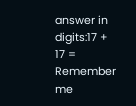answer in digits:17 + 17 =
Remember me